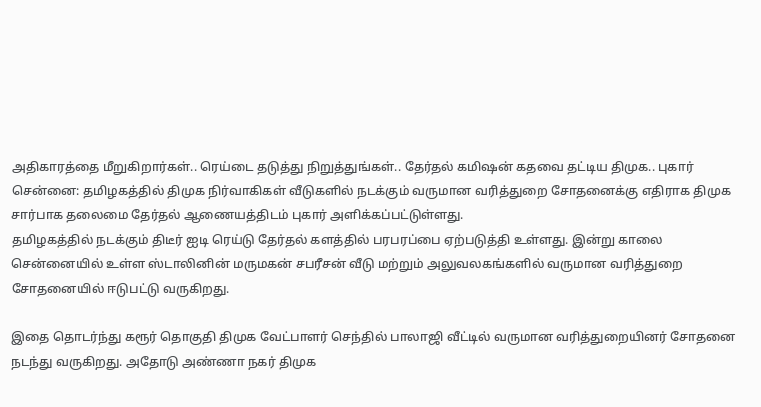அதிகாரத்தை மீறுகிறார்கள்.. ரெய்டை தடுத்து நிறுத்துங்கள்.. தேர்தல் கமிஷன் கதவை தட்டிய திமுக.. புகார்
சென்னை: தமிழகத்தில் திமுக நிர்வாகிகள் வீடுகளில் நடக்கும் வருமான வரித்துறை சோதனைக்கு எதிராக திமுக சார்பாக தலைமை தேர்தல் ஆணையத்திடம் புகார் அளிக்கப்பட்டுள்ளது.
தமிழகத்தில் நடக்கும் திடீர் ஐடி ரெய்டு தேர்தல் களத்தில் பரபரப்பை ஏற்படுத்தி உள்ளது. இன்று காலை சென்னையில் உள்ள ஸ்டாலினின் மருமகன் சபரீசன் வீடு மற்றும் அலுவலகங்களில் வருமான வரித்துறை சோதனையில் ஈடுபட்டு வருகிறது.

இதை தொடர்ந்து கரூர் தொகுதி திமுக வேட்பாளர் செந்தில் பாலாஜி வீட்டில் வருமான வரித்துறையினர் சோதனை நடந்து வருகிறது. அதோடு அண்ணா நகர் திமுக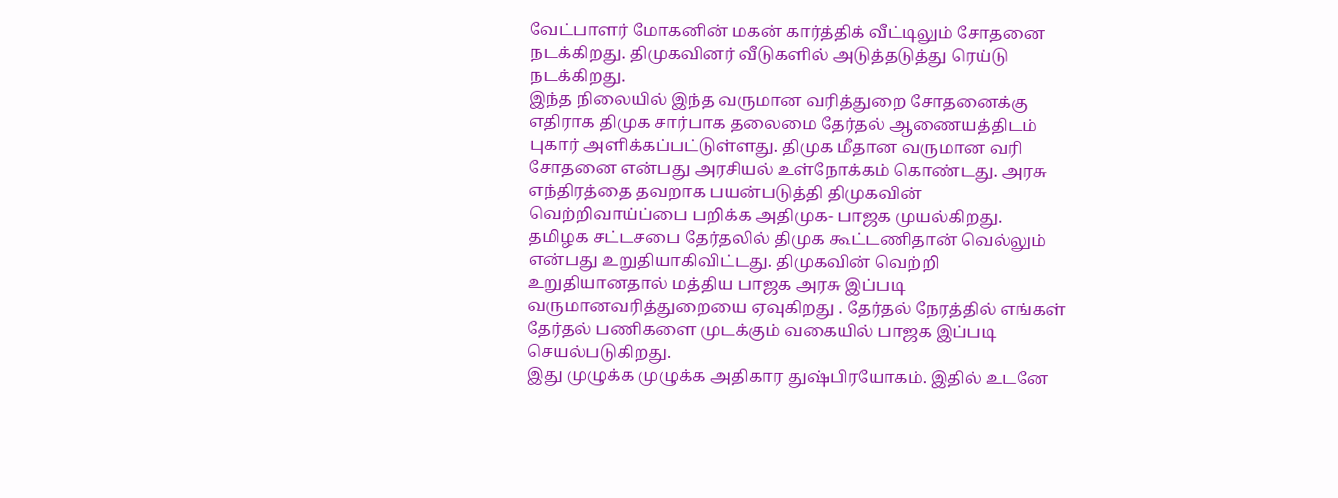வேட்பாளர் மோகனின் மகன் கார்த்திக் வீட்டிலும் சோதனை நடக்கிறது. திமுகவினர் வீடுகளில் அடுத்தடுத்து ரெய்டு நடக்கிறது.
இந்த நிலையில் இந்த வருமான வரித்துறை சோதனைக்கு எதிராக திமுக சார்பாக தலைமை தேர்தல் ஆணையத்திடம் புகார் அளிக்கப்பட்டுள்ளது. திமுக மீதான வருமான வரி சோதனை என்பது அரசியல் உள்நோக்கம் கொண்டது. அரசு எந்திரத்தை தவறாக பயன்படுத்தி திமுகவின் வெற்றிவாய்ப்பை பறிக்க அதிமுக- பாஜக முயல்கிறது.
தமிழக சட்டசபை தேர்தலில் திமுக கூட்டணிதான் வெல்லும் என்பது உறுதியாகிவிட்டது. திமுகவின் வெற்றி உறுதியானதால் மத்திய பாஜக அரசு இப்படி வருமானவரித்துறையை ஏவுகிறது . தேர்தல் நேரத்தில் எங்கள் தேர்தல் பணிகளை முடக்கும் வகையில் பாஜக இப்படி செயல்படுகிறது.
இது முழுக்க முழுக்க அதிகார துஷ்பிரயோகம். இதில் உடனே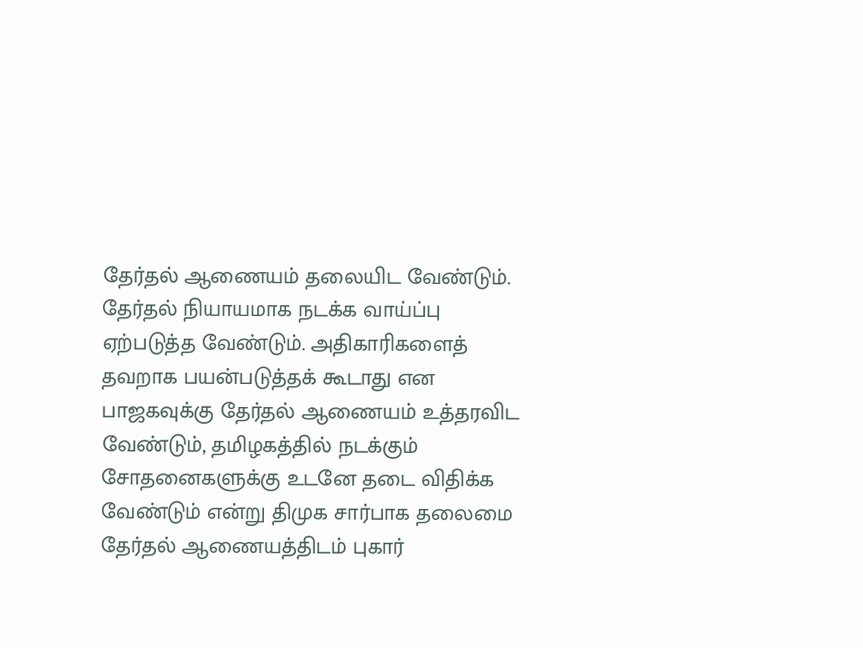தேர்தல் ஆணையம் தலையிட வேண்டும். தேர்தல் நியாயமாக நடக்க வாய்ப்பு ஏற்படுத்த வேண்டும். அதிகாரிகளைத் தவறாக பயன்படுத்தக் கூடாது என பாஜகவுக்கு தேர்தல் ஆணையம் உத்தரவிட வேண்டும், தமிழகத்தில் நடக்கும் சோதனைகளுக்கு உடனே தடை விதிக்க வேண்டும் என்று திமுக சார்பாக தலைமை தேர்தல் ஆணையத்திடம் புகார்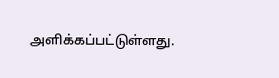அளிக்கப்பட்டுள்ளது.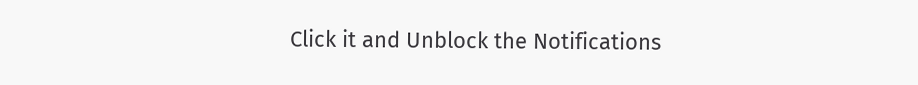Click it and Unblock the Notifications